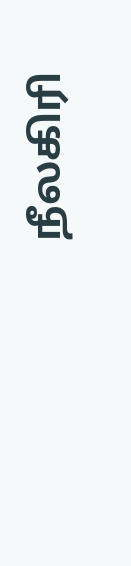நீலகிரி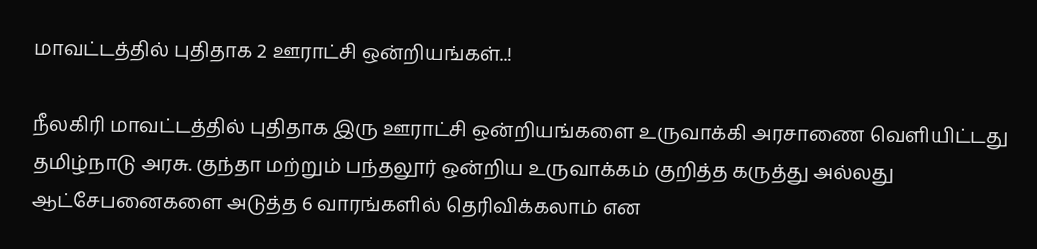மாவட்டத்தில் புதிதாக 2 ஊராட்சி ஒன்றியங்கள்..!

நீலகிரி மாவட்டத்தில் புதிதாக இரு ஊராட்சி ஒன்றியங்களை உருவாக்கி அரசாணை வெளியிட்டது தமிழ்நாடு அரசு. குந்தா மற்றும் பந்தலூர் ஒன்றிய உருவாக்கம் குறித்த கருத்து அல்லது ஆட்சேபனைகளை அடுத்த 6 வாரங்களில் தெரிவிக்கலாம் என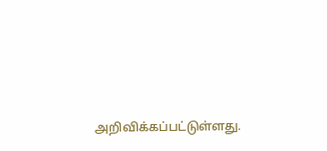அறிவிக்கப்பட்டுள்ளது.